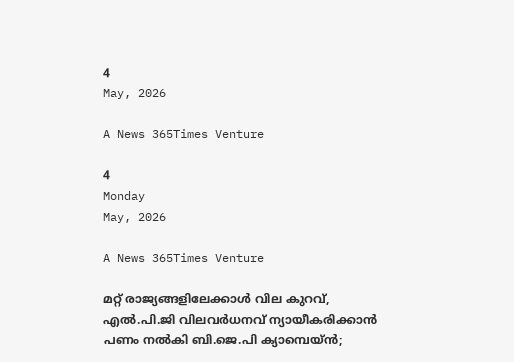4
May, 2026

A News 365Times Venture

4
Monday
May, 2026

A News 365Times Venture

മറ്റ് രാജ്യങ്ങളിലേക്കാള്‍ വില കുറവ്, എല്‍.പി.ജി വിലവര്‍ധനവ് ന്യായീകരിക്കാന്‍ പണം നല്‍കി ബി.ജെ.പി ക്യാമ്പെയ്ന്‍;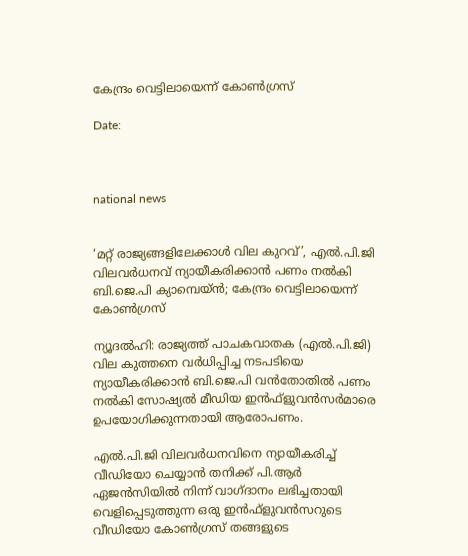കേന്ദ്രം വെട്ടിലായെന്ന് കോണ്‍ഗ്രസ്

Date:



national news


‘മറ്റ് രാജ്യങ്ങളിലേക്കാള്‍ വില കുറവ്’, എല്‍.പി.ജി വിലവര്‍ധനവ് ന്യായീകരിക്കാന്‍ പണം നല്‍കി ബി.ജെ.പി ക്യാമ്പെയ്ന്‍; കേന്ദ്രം വെട്ടിലായെന്ന് കോണ്‍ഗ്രസ്

ന്യൂദല്‍ഹി: രാജ്യത്ത് പാചകവാതക (എല്‍.പി.ജി) വില കുത്തനെ വര്‍ധിപ്പിച്ച നടപടിയെ ന്യായീകരിക്കാന്‍ ബി.ജെ.പി വന്‍തോതില്‍ പണം നല്‍കി സോഷ്യല്‍ മീഡിയ ഇന്‍ഫ്‌ളുവന്‍സര്‍മാരെ ഉപയോഗിക്കുന്നതായി ആരോപണം.

എല്‍.പി.ജി വിലവര്‍ധനവിനെ ന്യായീകരിച്ച് വീഡിയോ ചെയ്യാന്‍ തനിക്ക് പി.ആര്‍ ഏജന്‍സിയില്‍ നിന്ന് വാഗ്ദാനം ലഭിച്ചതായി വെളിപ്പെടുത്തുന്ന ഒരു ഇന്‍ഫ്‌ളുവന്‍സറുടെ വീഡിയോ കോണ്‍ഗ്രസ് തങ്ങളുടെ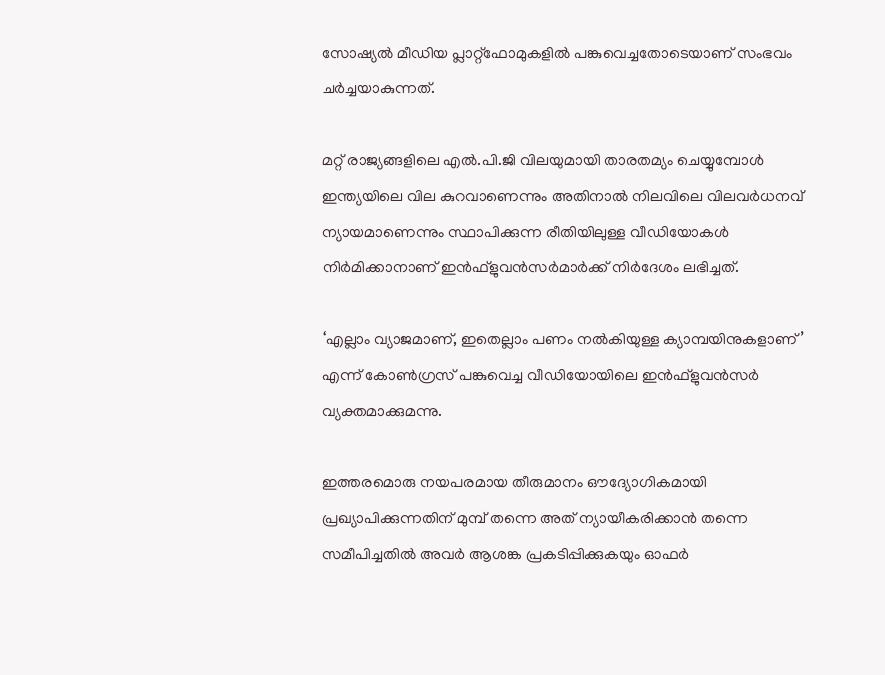സോഷ്യല്‍ മീഡിയ പ്ലാറ്റ്‌ഫോമുകളില്‍ പങ്കുവെച്ചതോടെയാണ് സംഭവം ചര്‍ച്ചയാകുന്നത്.

മറ്റ് രാജ്യങ്ങളിലെ എല്‍.പി.ജി വിലയുമായി താരതമ്യം ചെയ്യുമ്പോള്‍ ഇന്ത്യയിലെ വില കുറവാണെന്നും അതിനാല്‍ നിലവിലെ വിലവര്‍ധനവ് ന്യായമാണെന്നും സ്ഥാപിക്കുന്ന രീതിയിലുള്ള വീഡിയോകള്‍ നിര്‍മിക്കാനാണ് ഇന്‍ഫ്‌ളുവന്‍സര്‍മാര്‍ക്ക് നിര്‍ദേശം ലഭിച്ചത്.

‘എല്ലാം വ്യാജമാണ്, ഇതെല്ലാം പണം നല്‍കിയുള്ള ക്യാമ്പയിനുകളാണ്’ എന്ന് കോണ്‍ഗ്രസ് പങ്കുവെച്ച വീഡിയോയിലെ ഇന്‍ഫ്‌ളുവന്‍സര്‍ വ്യക്തമാക്കുമന്നു.

ഇത്തരമൊരു നയപരമായ തീരുമാനം ഔദ്യോഗികമായി പ്രഖ്യാപിക്കുന്നതിന് മുമ്പ് തന്നെ അത് ന്യായീകരിക്കാന്‍ തന്നെ സമീപിച്ചതില്‍ അവര്‍ ആശങ്ക പ്രകടിപ്പിക്കുകയും ഓഫര്‍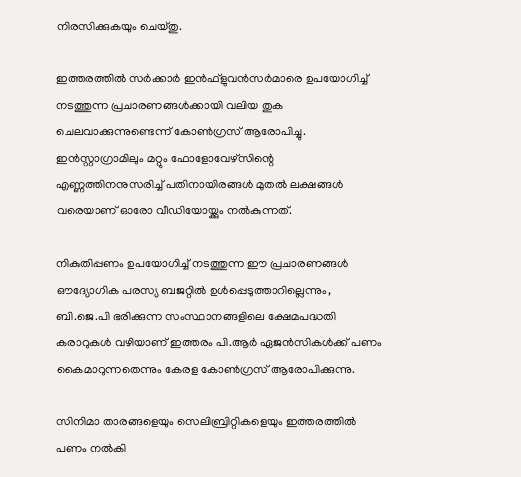നിരസിക്കുകയും ചെയ്തു.

ഇത്തരത്തില്‍ സര്‍ക്കാര്‍ ഇന്‍ഫ്‌ളുവന്‍സര്‍മാരെ ഉപയോഗിച്ച് നടത്തുന്ന പ്രചാരണങ്ങള്‍ക്കായി വലിയ തുക ചെലവാക്കുന്നുണ്ടെന്ന് കോണ്‍ഗ്രസ് ആരോപിച്ചു. ഇന്‍സ്റ്റാഗ്രാമിലും മറ്റും ഫോളോവേഴ്സിന്റെ എണ്ണത്തിനനുസരിച്ച് പതിനായിരങ്ങള്‍ മുതല്‍ ലക്ഷങ്ങള്‍ വരെയാണ് ഓരോ വീഡിയോയ്ക്കും നല്‍കുന്നത്.

നികുതിപ്പണം ഉപയോഗിച്ച് നടത്തുന്ന ഈ പ്രചാരണങ്ങള്‍ ഔദ്യോഗിക പരസ്യ ബജറ്റില്‍ ഉള്‍പ്പെടുത്താറില്ലെന്നും, ബി.ജെ.പി ഭരിക്കുന്ന സംസ്ഥാനങ്ങളിലെ ക്ഷേമപദ്ധതി കരാറുകള്‍ വഴിയാണ് ഇത്തരം പി.ആര്‍ ഏജന്‍സികള്‍ക്ക് പണം കൈമാറുന്നതെന്നും കേരള കോണ്‍ഗ്രസ് ആരോപിക്കുന്നു.

സിനിമാ താരങ്ങളെയും സെലിബ്രിറ്റികളെയും ഇത്തരത്തില്‍ പണം നല്‍കി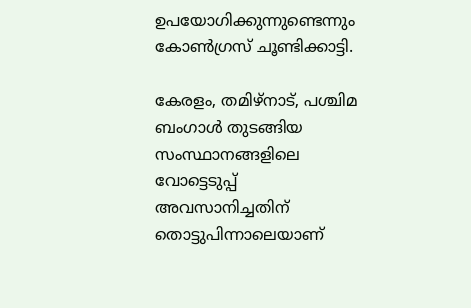ഉപയോഗിക്കുന്നുണ്ടെന്നും കോണ്‍ഗ്രസ് ചൂണ്ടിക്കാട്ടി.

കേരളം, തമിഴ്‌നാട്, പശ്ചിമ ബംഗാള്‍ തുടങ്ങിയ സംസ്ഥാനങ്ങളിലെ വോട്ടെടുപ്പ് അവസാനിച്ചതിന് തൊട്ടുപിന്നാലെയാണ്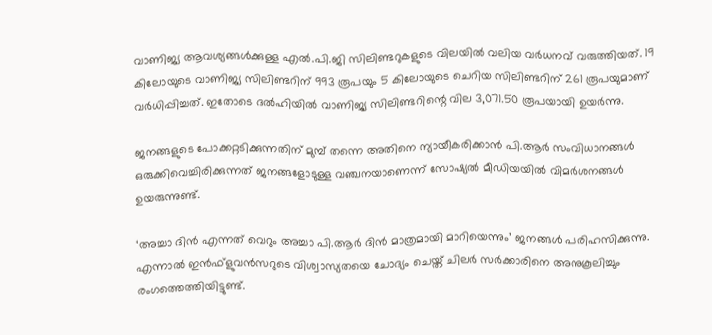വാണിജ്യ ആവശ്യങ്ങള്‍ക്കുള്ള എല്‍.പി.ജി സിലിണ്ടറുകളുടെ വിലയില്‍ വലിയ വര്‍ധനവ് വരുത്തിയത്. 19 കിലോയുടെ വാണിജ്യ സിലിണ്ടറിന് 993 രൂപയും 5 കിലോയുടെ ചെറിയ സിലിണ്ടറിന് 261 രൂപയുമാണ് വര്‍ധിപ്പിച്ചത്. ഇതോടെ ദല്‍ഹിയില്‍ വാണിജ്യ സിലിണ്ടറിന്റെ വില 3,071.50 രൂപയായി ഉയര്‍ന്നു.

ജനങ്ങളുടെ പോക്കറ്റടിക്കുന്നതിന് മുമ്പ് തന്നെ അതിനെ ന്യായീകരിക്കാന്‍ പി.ആര്‍ സംവിധാനങ്ങള്‍ ഒരുക്കിവെച്ചിരിക്കുന്നത് ജനങ്ങളോടുള്ള വഞ്ചനയാണെന്ന് സോഷ്യല്‍ മീഡിയയില്‍ വിമര്‍ശനങ്ങള്‍ ഉയരുന്നുണ്ട്.

‘അച്ചാ ദിന്‍ എന്നത് വെറും അച്ചാ പി.ആര്‍ ദിന്‍ മാത്രമായി മാറിയെന്നും’ ജനങ്ങള്‍ പരിഹസിക്കുന്നു. എന്നാല്‍ ഇന്‍ഫ്‌ളുവന്‍സറുടെ വിശ്വാസ്യതയെ ചോദ്യം ചെയ്ത് ചിലര്‍ സര്‍ക്കാരിനെ അനുകൂലിച്ചും രംഗത്തെത്തിയിട്ടുണ്ട്.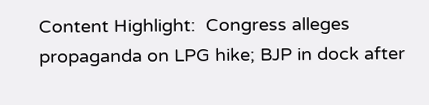Content Highlight:  Congress alleges propaganda on LPG hike; BJP in dock after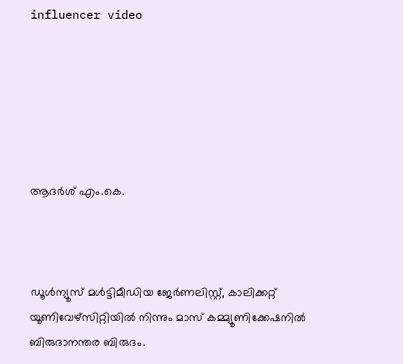influencer video






ആദര്‍ശ് എം.കെ.



ഡൂള്‍ന്യൂസ് മള്‍ട്ടിമീഡിയ ജേര്‍ണലിസ്റ്റ്, കാലിക്കറ്റ് യൂണിവേഴ്സിറ്റിയില്‍ നിന്നും മാസ് കമ്മ്യൂണിക്കേഷനില്‍ ബിരുദാനന്തര ബിരുദം.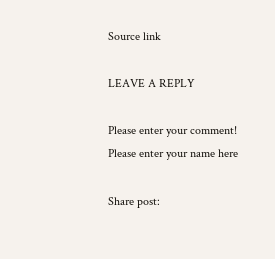Source link

LEAVE A REPLY

Please enter your comment!
Please enter your name here

Share post: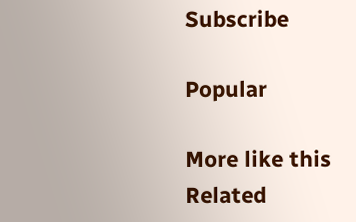Subscribe

Popular

More like this
Related